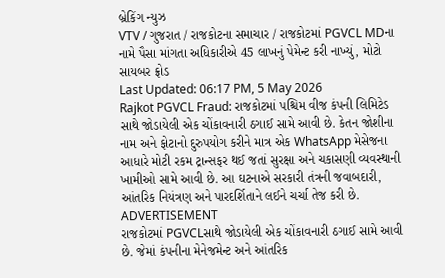બ્રેકિંગ ન્યુઝ
VTV / ગુજરાત / રાજકોટના સમાચાર / રાજકોટમાં PGVCL MDના નામે પૈસા માંગતા અધિકારીએ 45 લાખનું પેમેન્ટ કરી નાખ્યું, મોટો સાયબર ફ્રોડ
Last Updated: 06:17 PM, 5 May 2026
Rajkot PGVCL Fraud: રાજકોટમાં પશ્ચિમ વીજ કંપની લિમિટેડ સાથે જોડાયેલી એક ચોંકાવનારી ઠગાઈ સામે આવી છે. કેતન જોશીના નામ અને ફોટાનો દુરુપયોગ કરીને માત્ર એક WhatsApp મેસેજના આધારે મોટી રકમ ટ્રાન્સફર થઈ જતાં સુરક્ષા અને ચકાસણી વ્યવસ્થાની ખામીઓ સામે આવી છે. આ ઘટનાએ સરકારી તંત્રની જવાબદારી, આંતરિક નિયંત્રણ અને પારદર્શિતાને લઈને ચર્ચા તેજ કરી છે.
ADVERTISEMENT
રાજકોટમાં PGVCLસાથે જોડાયેલી એક ચોંકાવનારી ઠગાઈ સામે આવી છે. જેમાં કંપનીના મેનેજમેન્ટ અને આંતરિક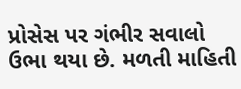પ્રોસેસ પર ગંભીર સવાલો ઉભા થયા છે. મળતી માહિતી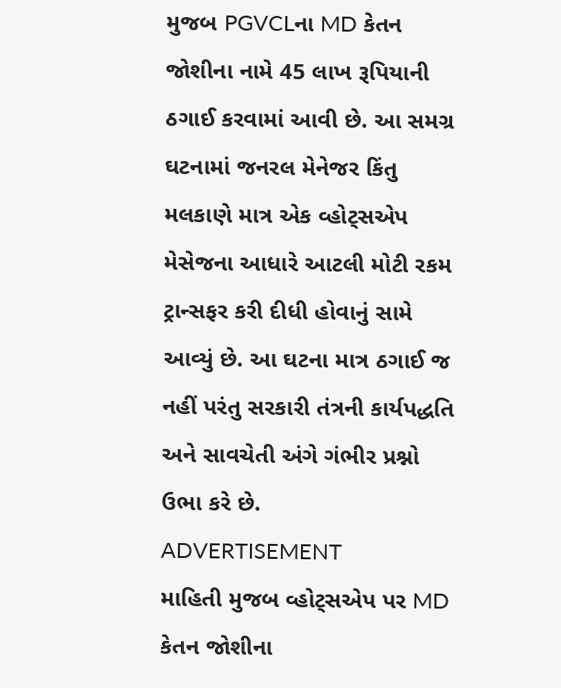મુજબ PGVCLના MD કેતન જોશીના નામે 45 લાખ રૂપિયાની ઠગાઈ કરવામાં આવી છે. આ સમગ્ર ઘટનામાં જનરલ મેનેજર કિંતુ મલકાણે માત્ર એક વ્હોટ્સએપ મેસેજના આધારે આટલી મોટી રકમ ટ્રાન્સફર કરી દીધી હોવાનું સામે આવ્યું છે. આ ઘટના માત્ર ઠગાઈ જ નહીં પરંતુ સરકારી તંત્રની કાર્યપદ્ધતિ અને સાવચેતી અંગે ગંભીર પ્રશ્નો ઉભા કરે છે.
ADVERTISEMENT
માહિતી મુજબ વ્હોટ્સએપ પર MD કેતન જોશીના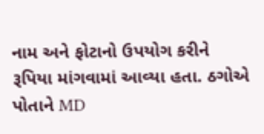નામ અને ફોટાનો ઉપયોગ કરીને રૂપિયા માંગવામાં આવ્યા હતા. ઠગોએ પોતાને MD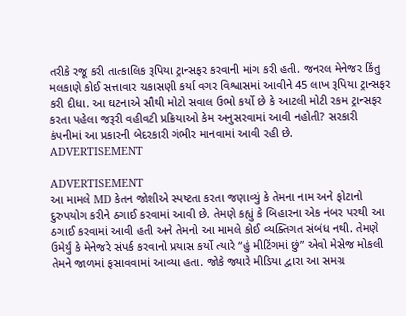તરીકે રજૂ કરી તાત્કાલિક રૂપિયા ટ્રાન્સફર કરવાની માંગ કરી હતી. જનરલ મેનેજર કિંતુ મલકાણે કોઈ સત્તાવાર ચકાસણી કર્યા વગર વિશ્વાસમાં આવીને 45 લાખ રૂપિયા ટ્રાન્સફર કરી દીધા. આ ઘટનાએ સૌથી મોટો સવાલ ઉભો કર્યો છે કે આટલી મોટી રકમ ટ્રાન્સફર કરતા પહેલા જરૂરી વહીવટી પ્રક્રિયાઓ કેમ અનુસરવામાં આવી નહોતી? સરકારી કંપનીમાં આ પ્રકારની બેદરકારી ગંભીર માનવામાં આવી રહી છે.
ADVERTISEMENT

ADVERTISEMENT
આ મામલે MD કેતન જોશીએ સ્પષ્ટતા કરતા જણાવ્યું કે તેમના નામ અને ફોટાનો દુરુપયોગ કરીને ઠગાઈ કરવામાં આવી છે. તેમણે કહ્યું કે બિહારના એક નંબર પરથી આ ઠગાઈ કરવામાં આવી હતી અને તેમનો આ મામલે કોઈ વ્યક્તિગત સંબંધ નથી. તેમણે ઉમેર્યું કે મેનેજરે સંપર્ક કરવાનો પ્રયાસ કર્યો ત્યારે “હું મીટિંગમાં છું” એવો મેસેજ મોકલી તેમને જાળમાં ફસાવવામાં આવ્યા હતા. જોકે જ્યારે મીડિયા દ્વારા આ સમગ્ર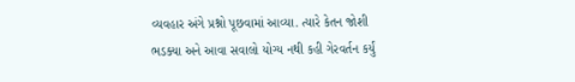વ્યવહાર અંગે પ્રશ્નો પૂછવામાં આવ્યા. ત્યારે કેતન જોશી ભડક્યા અને આવા સવાલો યોગ્ય નથી કહી ગેરવર્તન કર્યું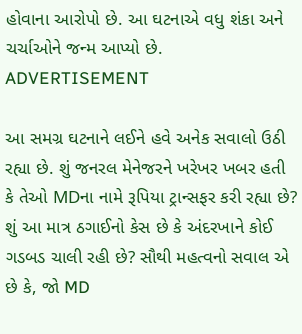હોવાના આરોપો છે. આ ઘટનાએ વધુ શંકા અને ચર્ચાઓને જન્મ આપ્યો છે.
ADVERTISEMENT

આ સમગ્ર ઘટનાને લઈને હવે અનેક સવાલો ઉઠી રહ્યા છે. શું જનરલ મેનેજરને ખરેખર ખબર હતી કે તેઓ MDના નામે રૂપિયા ટ્રાન્સફર કરી રહ્યા છે? શું આ માત્ર ઠગાઈનો કેસ છે કે અંદરખાને કોઈ ગડબડ ચાલી રહી છે? સૌથી મહત્વનો સવાલ એ છે કે, જો MD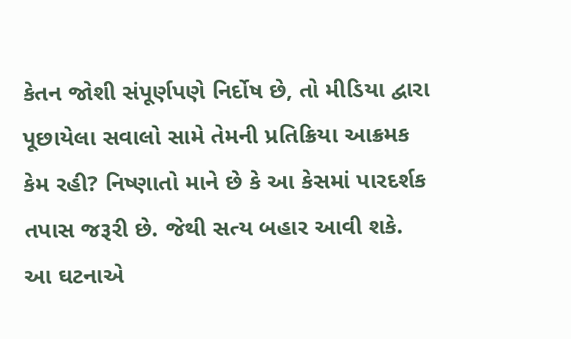કેતન જોશી સંપૂર્ણપણે નિર્દોષ છે, તો મીડિયા દ્વારા પૂછાયેલા સવાલો સામે તેમની પ્રતિક્રિયા આક્રમક કેમ રહી? નિષ્ણાતો માને છે કે આ કેસમાં પારદર્શક તપાસ જરૂરી છે. જેથી સત્ય બહાર આવી શકે. આ ઘટનાએ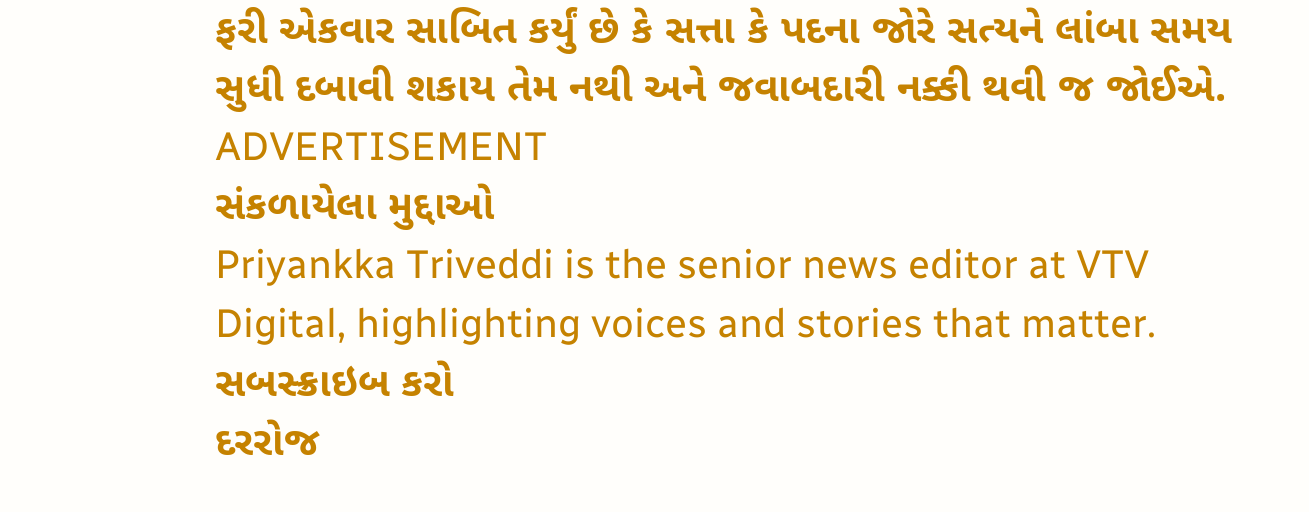ફરી એકવાર સાબિત કર્યું છે કે સત્તા કે પદના જોરે સત્યને લાંબા સમય સુધી દબાવી શકાય તેમ નથી અને જવાબદારી નક્કી થવી જ જોઈએ.
ADVERTISEMENT
સંકળાયેલા મુદ્દાઓ
Priyankka Triveddi is the senior news editor at VTV Digital, highlighting voices and stories that matter.
સબસ્ક્રાઇબ કરો
દરરોજ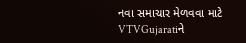નવા સમાચાર મેળવવા માટે VTVGujaratiને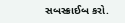સબસ્ક્રાઈબ કરો.